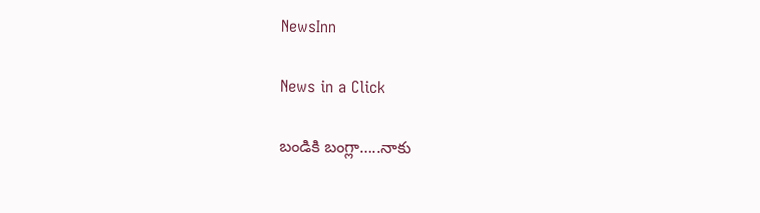NewsInn

News in a Click

బండికి బంగ్లా…..నాకు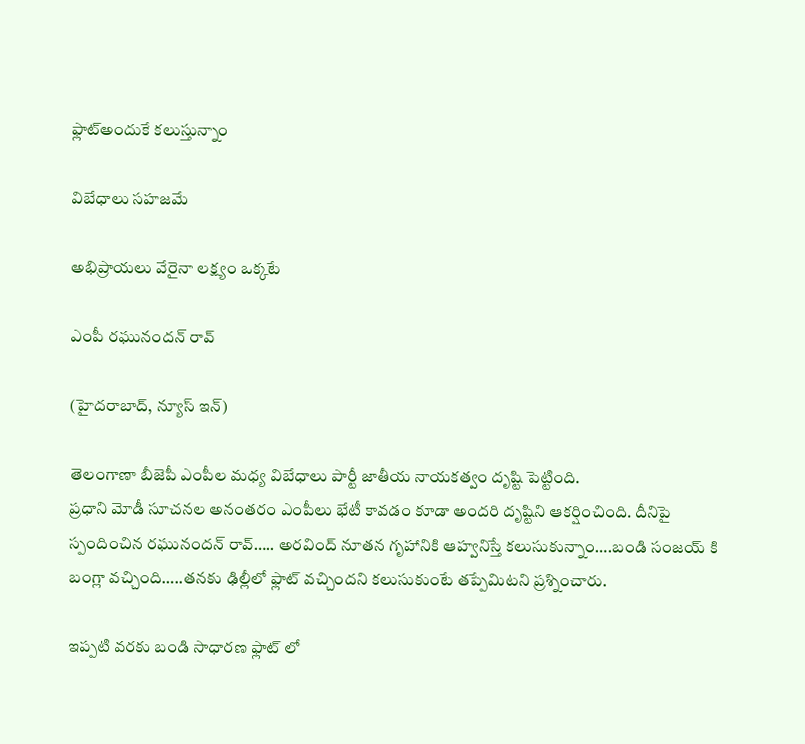ఫ్లాట్అందుకే క‌లుస్తున్నాం

విబేధాలు స‌హ‌జ‌మే

అభిప్రాయ‌లు వేరైనా ల‌క్ష్యం ఒక్క‌టే

ఎంపీ ర‌ఘునంద‌న్ రావ్

(హైద‌రాబాద్, న్యూస్ ఇన్‌)

తెలంగాణా బీజెపీ ఎంపీల మ‌ధ్య విబేధాలు పార్టీ జాతీయ నాయ‌క‌త్వం దృష్టి పెట్టింది.
ప్ర‌ధాని మోడీ సూచ‌న‌ల అనంత‌రం ఎంపీలు భేటీ కావ‌డం కూడా అంద‌రి దృష్టిని ఆక‌ర్షించింది. దీనిపై స్పందించిన ర‌ఘునంద‌న్ రావ్….. అర‌వింద్ నూత‌న గృహానికి ఆహ్వ‌నిస్తే క‌లుసుకున్నాం….బండి సంజ‌య్ కి బంగ్లా వ‌చ్చింది…..తన‌కు ఢిల్లీలో ఫ్లాట్ వ‌చ్చింద‌ని క‌లుసుకుంటే త‌ప్పేమిట‌ని ప్ర‌శ్నించారు.

ఇప్ప‌టి వ‌ర‌కు బండి సాధార‌ణ ఫ్లాట్ లో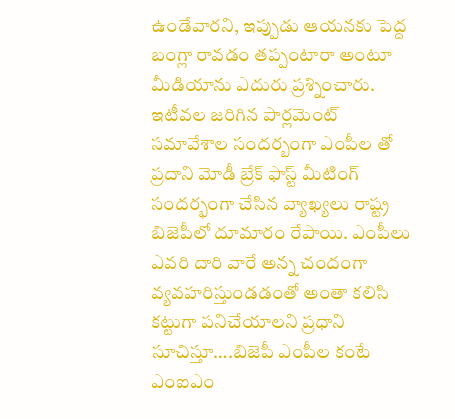ఉండేవారని, ఇప్పుడు ఆయ‌న‌కు పెద్ద బంగ్లా రావ‌డం త‌ప్పంటారా అంటూ మీడియాను ఎదురు ప్ర‌శ్నించారు. ఇటీవ‌ల జ‌రిగిన పార్ల‌మెంట్ స‌మావేశాల సంద‌ర్బంగా ఎంపీల తో ప్ర‌దాని మోడీ బ్రేక్ ఫాస్ట్ మీటింగ్ సంద‌ర్భంగా చేసిన వ్యాఖ్య‌లు రాష్ట్ర బిజెపీలో దూమారం రేపాయి. ఎంపీలు ఎవ‌రి దారి వారే అన్న చందంగా వ్య‌వ‌హ‌రిస్తుండ‌డంతో అంతా క‌లిసి క‌ట్టుగా ప‌నిచేయాల‌ని ప్ర‌ధాని సూచిస్తూ….బిజెపీ ఎంపీల కంటే ఎంఐఎం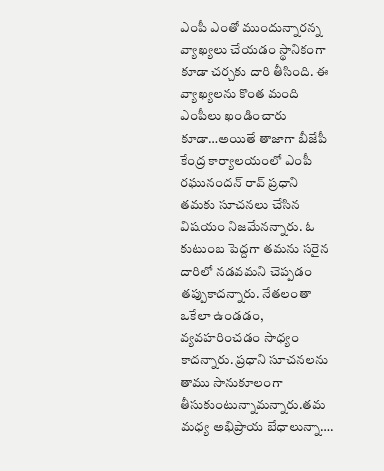ఎంపీ ఎంతో ముందున్నార‌న్న వ్యాఖ్య‌లు చేయ‌డం స్థానికంగా కూడా చ‌ర్చ‌కు దారి తీసింది. ఈ వ్యాఖ్య‌ల‌ను కొంత మంది ఎంపీలు ఖండించారు కూడా…అయితే తాజాగా బీజేపీ కేంద్ర కార్యాల‌యంలో ఎంపీ ర‌ఘునంద‌న్ రావ్ ప్ర‌ధాని త‌మ‌కు సూచ‌న‌లు చేసిన విష‌యం నిజ‌మేన‌న్నారు. ఓ కుటుంబ పెద్ద‌గా త‌మ‌ను స‌రైన దారిలో న‌డ‌వ‌మ‌ని చెప్ప‌డం త‌ప్పుకాద‌న్నారు. నేత‌లంతా ఒకేలా ఉండ‌డం, వ్య‌వ‌హ‌రించ‌డం సాధ్యం కాద‌న్నారు. ప్ర‌ధాని సూచ‌న‌ల‌ను తాము సానుకూలంగా తీసుకుంటున్నామ‌న్నారు.త‌మ మ‌ధ్య అభిప్రాయ బేధాలున్నా….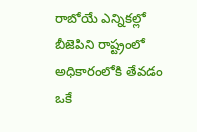రాబోయే ఎన్నిక‌ల్లో బీజెపిని రాష్ట్రంలో అధికారంలోకి తేవ‌డం ఒకే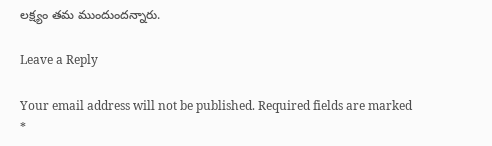ల‌క్ష్యం త‌మ ముందుంద‌న్నారు.

Leave a Reply

Your email address will not be published. Required fields are marked *